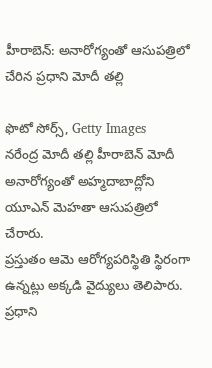హీరాబెన్: అనారోగ్యంతో ఆసుపత్రిలో చేరిన ప్రధాని మోదీ తల్లి

ఫొటో సోర్స్, Getty Images
నరేంద్ర మోదీ తల్లి హీరాబెన్ మోదీ అనారోగ్యంతో అహ్మదాబాద్లోని యూఎన్ మెహతా ఆసుపత్రిలో చేరారు.
ప్రస్తుతం ఆమె ఆరోగ్యపరిస్థితి స్థిరంగా ఉన్నట్లు అక్కడి వైద్యులు తెలిపారు.
ప్రధాని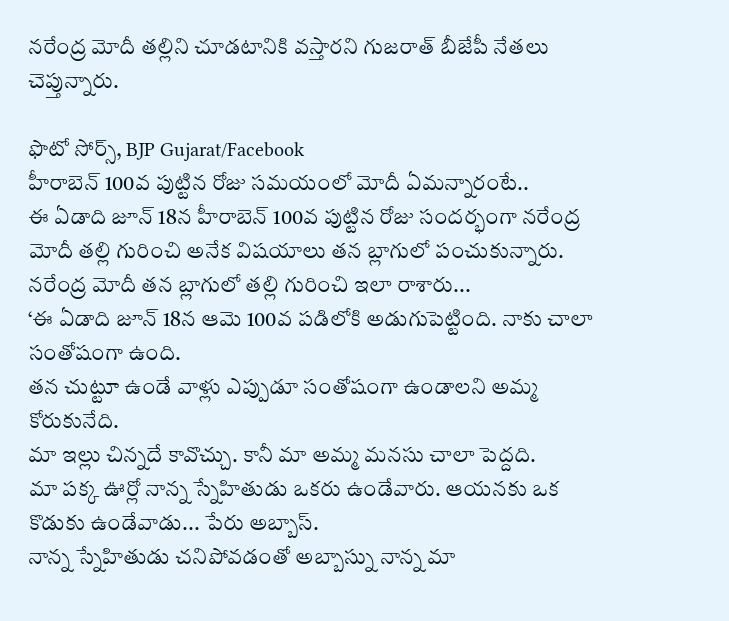నరేంద్ర మోదీ తల్లిని చూడటానికి వస్తారని గుజరాత్ బీజేపీ నేతలు చెప్తున్నారు.

ఫొటో సోర్స్, BJP Gujarat/Facebook
హీరాబెన్ 100వ పుట్టిన రోజు సమయంలో మోదీ ఏమన్నారంటే..
ఈ ఏడాది జూన్ 18న హీరాబెన్ 100వ పుట్టిన రోజు సందర్భంగా నరేంద్ర మోదీ తల్లి గురించి అనేక విషయాలు తన బ్లాగులో పంచుకున్నారు. నరేంద్ర మోదీ తన బ్లాగులో తల్లి గురించి ఇలా రాశారు...
‘ఈ ఏడాది జూన్ 18న ఆమె 100వ పడిలోకి అడుగుపెట్టింది. నాకు చాలా సంతోషంగా ఉంది.
తన చుట్టూ ఉండే వాళ్లు ఎప్పుడూ సంతోషంగా ఉండాలని అమ్మ కోరుకునేది.
మా ఇల్లు చిన్నదే కావొచ్చు. కానీ మా అమ్మ మనసు చాలా పెద్దది.
మా పక్క ఊర్లో నాన్న స్నేహితుడు ఒకరు ఉండేవారు. ఆయనకు ఒక కొడుకు ఉండేవాడు... పేరు అబ్బాస్.
నాన్న స్నేహితుడు చనిపోవడంతో అబ్బాస్ను నాన్న మా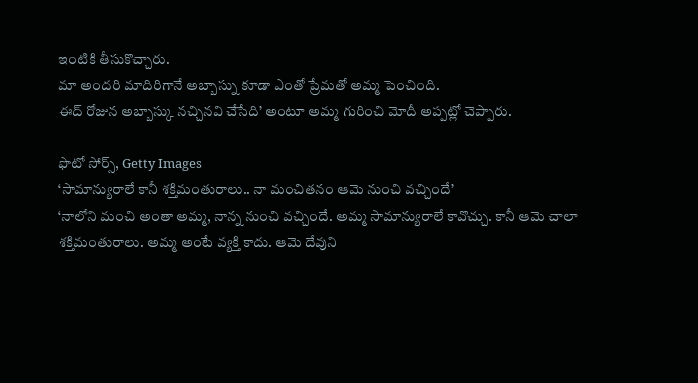ఇంటికి తీసుకొచ్చారు.
మా అందరి మాదిరిగానే అబ్బాస్ను కూడా ఎంతో ప్రేమతో అమ్మ పెంచింది.
ఈద్ రోజున అబ్బాస్కు నచ్చినవి చేసేది’ అంటూ అమ్మ గురించి మోదీ అప్పట్లో చెప్పారు.

ఫొటో సోర్స్, Getty Images
‘సామాన్యురాలే కానీ శక్తిమంతురాలు.. నా మంచితనం ఆమె నుంచి వచ్చిందే’
‘నాలోని మంచి అంతా అమ్మ, నాన్న నుంచి వచ్చిందే. అమ్మ సామాన్యురాలే కావొచ్చు. కానీ ఆమె చాలా శక్తిమంతురాలు. అమ్మ అంటే వ్యక్తి కాదు. ఆమె దేవుని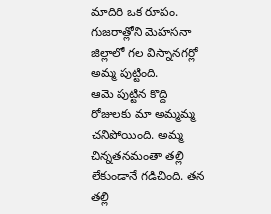మాదిరి ఒక రూపం.
గుజరాత్లోని మెహసనా జిల్లాలో గల విస్నానగర్లో అమ్మ పుట్టింది.
ఆమె పుట్టిన కొద్ది రోజులకు మా అమ్మమ్మ చనిపోయింది. అమ్మ చిన్నతనమంతా తల్లి లేకుండానే గడిచింది. తన తల్లి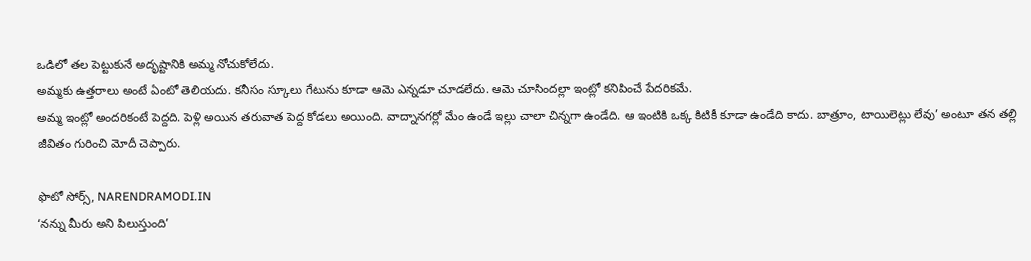ఒడిలో తల పెట్టుకునే అదృష్టానికి అమ్మ నోచుకోలేదు.
అమ్మకు ఉత్తరాలు అంటే ఏంటో తెలియదు. కనీసం స్కూలు గేటును కూడా ఆమె ఎన్నడూ చూడలేదు. ఆమె చూసిందల్లా ఇంట్లో కనిపించే పేదరికమే.
అమ్మ ఇంట్లో అందరికంటే పెద్దది. పెళ్లి అయిన తరువాత పెద్ద కోడలు అయింది. వాద్నానగర్లో మేం ఉండే ఇల్లు చాలా చిన్నగా ఉండేది. ఆ ఇంటికి ఒక్క కిటికీ కూడా ఉండేది కాదు. బాత్రూం, టాయిలెట్లు లేవు’ అంటూ తన తల్లి జీవితం గురించి మోదీ చెప్పారు.

ఫొటో సోర్స్, NARENDRAMODI.IN
‘నన్ను మీరు అని పిలుస్తుంది’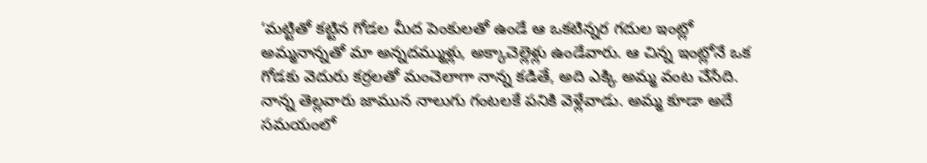‘మట్టితో కట్టిన గోడల మీద పెంకులతో ఉండే ఆ ఒకటిన్నర గదుల ఇంట్లో అమ్మనాన్నతో మా అన్నదమ్ముళ్లు, అక్కాచెల్లెళ్లు ఉండేవారు. ఆ చిన్న ఇంట్లోనే ఒక గోడకు వెదురు కర్రలతో మంచెలాగా నాన్న కడితే, అది ఎక్కి అమ్మ వంట చేసేది.
నాన్న తెల్లవారు జామున నాలుగు గంటలకే పనికి వెళ్లేవాడు. అమ్మ కూడా అదే సమయంలో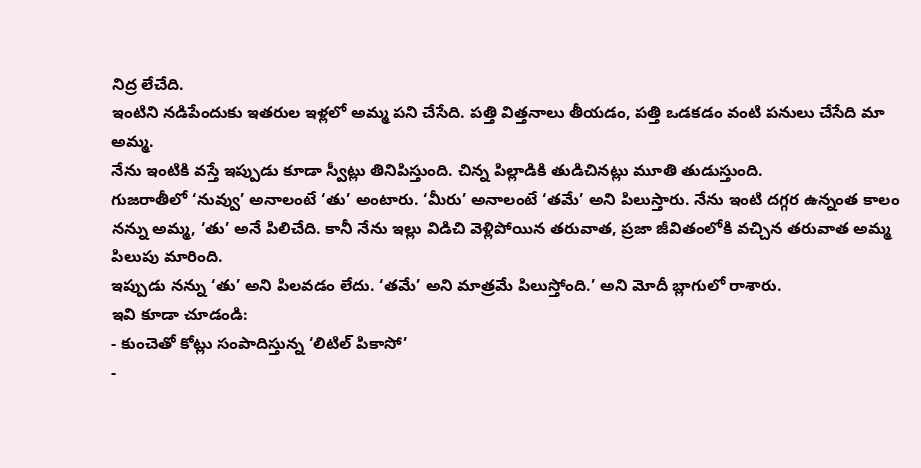నిద్ర లేచేది.
ఇంటిని నడిపేందుకు ఇతరుల ఇళ్లలో అమ్మ పని చేసేది. పత్తి విత్తనాలు తీయడం, పత్తి ఒడకడం వంటి పనులు చేసేది మా అమ్మ.
నేను ఇంటికి వస్తే ఇప్పుడు కూడా స్వీట్లు తినిపిస్తుంది. చిన్న పిల్లాడికి తుడిచినట్లు మూతి తుడుస్తుంది.
గుజరాతీలో ‘నువ్వు’ అనాలంటే ‘తు’ అంటారు. ‘మీరు’ అనాలంటే ‘తమే’ అని పిలుస్తారు. నేను ఇంటి దగ్గర ఉన్నంత కాలం నన్ను అమ్మ, ‘తు’ అనే పిలిచేది. కానీ నేను ఇల్లు విడిచి వెళ్లిపోయిన తరువాత, ప్రజా జీవితంలోకి వచ్చిన తరువాత అమ్మ పిలుపు మారింది.
ఇప్పుడు నన్ను ‘తు’ అని పిలవడం లేదు. ‘తమే’ అని మాత్రమే పిలుస్తోంది.’ అని మోదీ బ్లాగులో రాశారు.
ఇవి కూడా చూడండి:
- కుంచెతో కోట్లు సంపాదిస్తున్న ‘లిటిల్ పికాసో’
-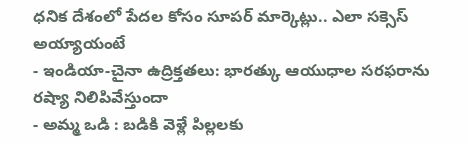ధనిక దేశంలో పేదల కోసం సూపర్ మార్కెట్లు.. ఎలా సక్సెస్ అయ్యాయంటే
- ఇండియా-చైనా ఉద్రిక్తతలు: భారత్కు ఆయుధాల సరఫరాను రష్యా నిలిపివేస్తుందా
- అమ్మ ఒడి : బడికి వెళ్లే పిల్లలకు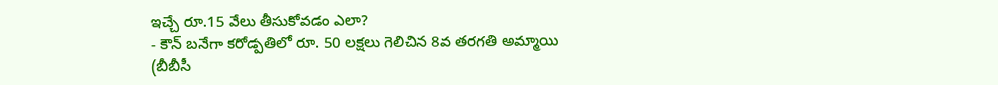ఇచ్చే రూ.15 వేలు తీసుకోవడం ఎలా?
- కౌన్ బనేగా కరోడ్పతిలో రూ. 50 లక్షలు గెలిచిన 8వ తరగతి అమ్మాయి
(బీబీసీ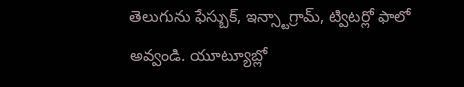తెలుగును ఫేస్బుక్, ఇన్స్టాగ్రామ్, ట్విటర్లో ఫాలో అవ్వండి. యూట్యూబ్లో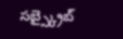సబ్స్క్రైబ్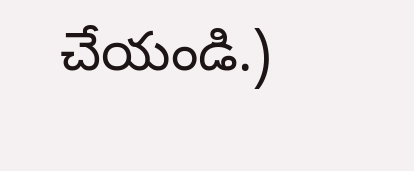చేయండి.)